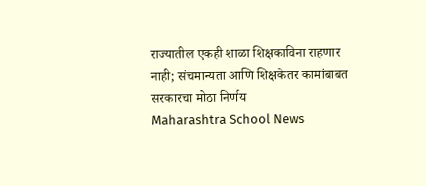राज्यातील एकही शाळा शिक्षकाविना राहणार नाही; संचमान्यता आणि शिक्षकेतर कामांबाबत सरकारचा मोठा निर्णय
Maharashtra School News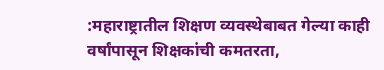:महाराष्ट्रातील शिक्षण व्यवस्थेबाबत गेल्या काही वर्षांपासून शिक्षकांची कमतरता,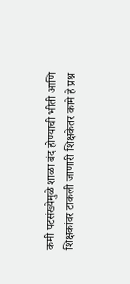कमी पटसंख्येमुळे शाळा बंद होण्याची भीती आणि शिक्षकांवर टाकली जाणारी शिक्षकेतर कामे हे प्रश्न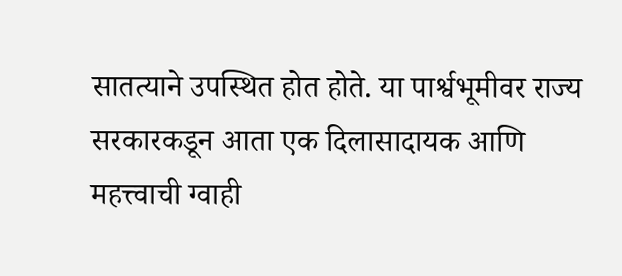सातत्याने उपस्थित होत होते. या पार्श्वभूमीवर राज्य सरकारकडून आता एक दिलासादायक आणि महत्त्वाची ग्वाही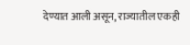देण्यात आली असून, राज्यातील एकही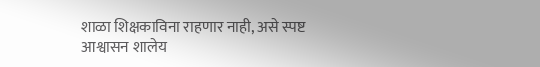शाळा शिक्षकाविना राहणार नाही, असे स्पष्ट आश्वासन शालेय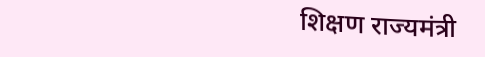शिक्षण राज्यमंत्री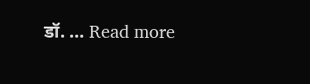डॉ. … Read more